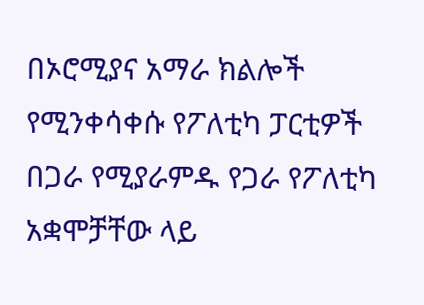በኦሮሚያና አማራ ክልሎች የሚንቀሳቀሱ የፖለቲካ ፓርቲዎች በጋራ የሚያራምዱ የጋራ የፖለቲካ አቋሞቻቸው ላይ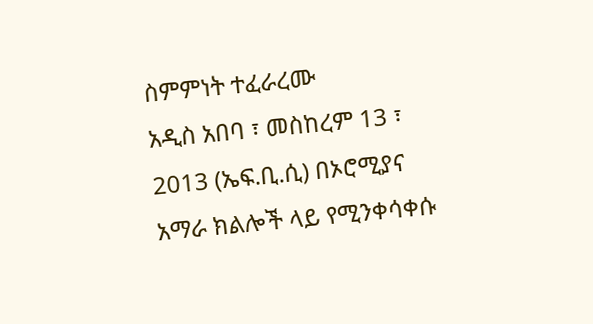ስምምነት ተፈራረሙ
አዲስ አበባ ፣ መስከረም 13 ፣ 2013 (ኤፍ.ቢ.ሲ) በኦሮሚያና አማራ ክልሎች ላይ የሚንቀሳቀሱ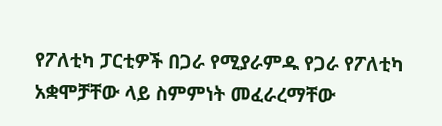የፖለቲካ ፓርቲዎች በጋራ የሚያራምዱ የጋራ የፖለቲካ አቋሞቻቸው ላይ ስምምነት መፈራረማቸው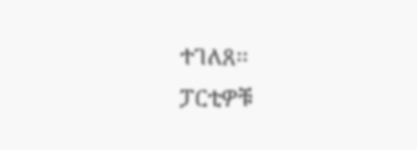ተገለጸ፡፡
ፓርቲዎቹ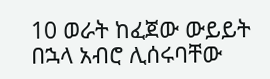10 ወራት ከፈጀው ውይይት በኋላ አብሮ ሊሰሩባቸው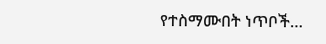የተስማሙበት ነጥቦች…